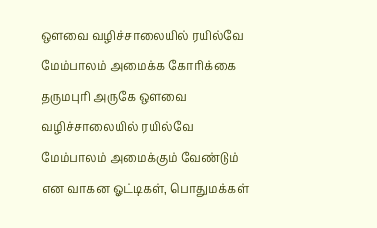ஔவை வழிச்சாலையில் ரயில்வே மேம்பாலம் அமைக்க கோரிக்கை
தருமபுரி அருகே ஔவை வழிச்சாலையில் ரயில்வே மேம்பாலம் அமைக்கும் வேண்டும் என வாகன ஓட்டிகள், பொதுமக்கள்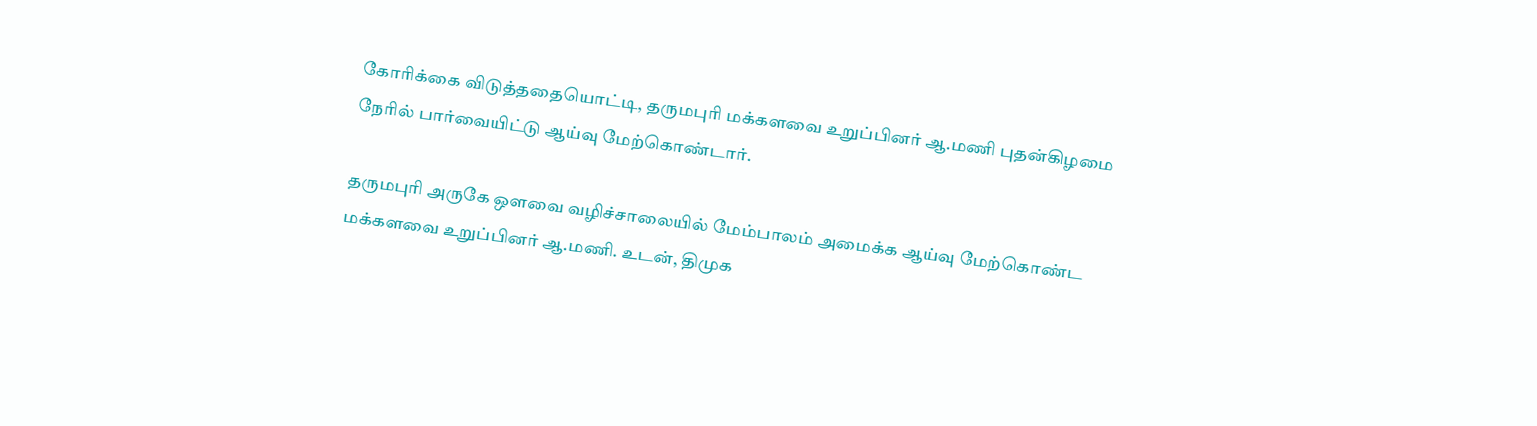கோரிக்கை விடுத்ததையொட்டி, தருமபுரி மக்களவை உறுப்பினர் ஆ.மணி புதன்கிழமை நேரில் பார்வையிட்டு ஆய்வு மேற்கொண்டார்.

தருமபுரி அருகே ஔவை வழிச்சாலையில் மேம்பாலம் அமைக்க ஆய்வு மேற்கொண்ட மக்களவை உறுப்பினர் ஆ.மணி. உடன், திமுக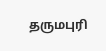தருமபுரி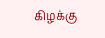கிழக்கு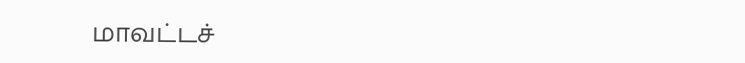மாவட்டச்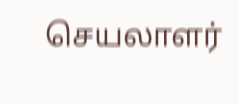செயலாளர்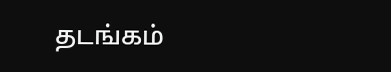தடங்கம்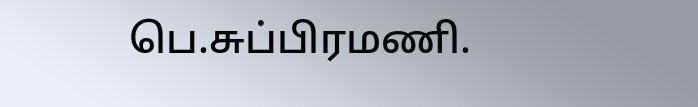பெ.சுப்பிரமணி.